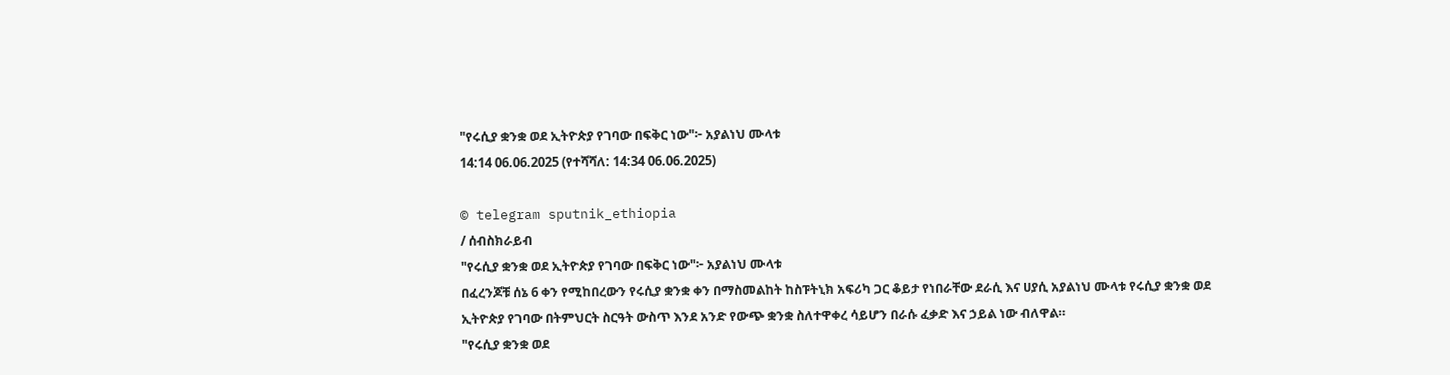"የሩሲያ ቋንቋ ወደ ኢትዮጵያ የገባው በፍቅር ነው"፦ አያልነህ ሙላቱ
14:14 06.06.2025 (የተሻሻለ: 14:34 06.06.2025)

© telegram sputnik_ethiopia
/ ሰብስክራይብ
"የሩሲያ ቋንቋ ወደ ኢትዮጵያ የገባው በፍቅር ነው"፦ አያልነህ ሙላቱ
በፈረንጆቹ ሰኔ 6 ቀን የሚከበረውን የሩሲያ ቋንቋ ቀን በማስመልከት ከስፑትኒክ አፍሪካ ጋር ቆይታ የነበራቸው ደራሲ እና ሀያሲ አያልነህ ሙላቱ የሩሲያ ቋንቋ ወደ ኢትዮጵያ የገባው በትምህርት ስርዓት ውስጥ እንደ አንድ የውጭ ቋንቋ ስለተዋቀረ ሳይሆን በራሱ ፈቃድ እና ኃይል ነው ብለዋል።
"የሩሲያ ቋንቋ ወደ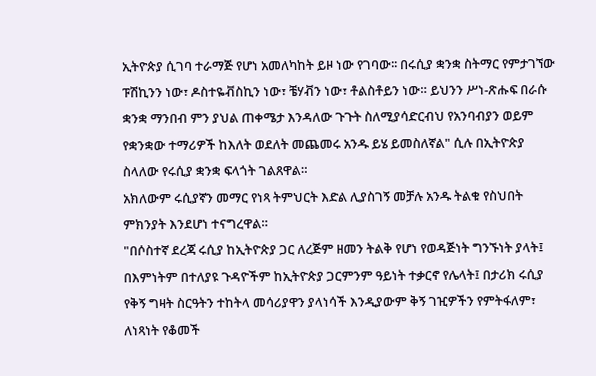ኢትዮጵያ ሲገባ ተራማጅ የሆነ አመለካከት ይዞ ነው የገባው፡፡ በሩሲያ ቋንቋ ስትማር የምታገኘው ፑሽኪንን ነው፣ ዶስተዬቭስኪን ነው፣ ቼሃቭን ነው፣ ቶልስቶይን ነው። ይህንን ሥነ-ጽሑፍ በራሱ ቋንቋ ማንበብ ምን ያህል ጠቀሜታ እንዳለው ጉጉት ስለሚያሳድርብህ የአንባብያን ወይም የቋንቋው ተማሪዎች ከእለት ወደለት መጨመሩ አንዱ ይሄ ይመስለኛል" ሲሉ በኢትዮጵያ ስላለው የሩሲያ ቋንቋ ፍላጎት ገልጸዋል።
አክለውም ሩሲያኛን መማር የነጻ ትምህርት እድል ሊያስገኝ መቻሉ አንዱ ትልቁ የስህበት ምክንያት እንደሆነ ተናግረዋል።
"በሶስተኛ ደረጃ ሩሲያ ከኢትዮጵያ ጋር ለረጅም ዘመን ትልቅ የሆነ የወዳጅነት ግንኙነት ያላት፤ በእምነትም በተለያዩ ጉዳዮችም ከኢትዮጵያ ጋርምንም ዓይነት ተቃርኖ የሌላት፤ በታሪክ ሩሲያ የቅኝ ግዛት ስርዓትን ተከትላ መሳሪያዋን ያላነሳች እንዲያውም ቅኝ ገዢዎችን የምትፋለም፣ ለነጻነት የቆመች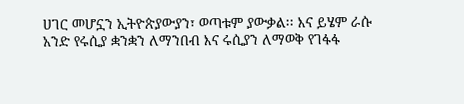ሀገር መሆኗን ኢትዮጵያውያን፣ ወጣቱም ያውቃል፡፡ እና ይሄም ራሱ አንድ የሩሲያ ቋንቋን ለማንበብ እና ሩሲያን ለማወቅ የገፋፋ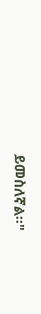ይመስለኛል፡፡"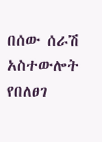በሰው ሰራሽ አስተውሎት የበለፀገ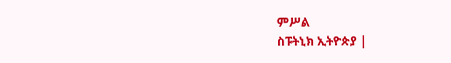ምሥል
ስፑትኒክ ኢትዮጵያ |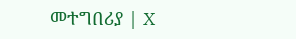መተግበሪያ | X